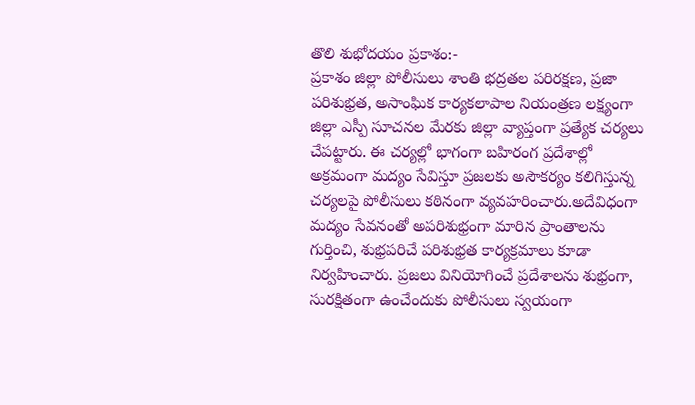తొలి శుభోదయం ప్రకాశం:-
ప్రకాశం జిల్లా పోలీసులు శాంతి భద్రతల పరిరక్షణ, ప్రజా పరిశుభ్రత, అసాంఘిక కార్యకలాపాల నియంత్రణ లక్ష్యంగా జిల్లా ఎస్పీ సూచనల మేరకు జిల్లా వ్యాప్తంగా ప్రత్యేక చర్యలు చేపట్టారు. ఈ చర్యల్లో భాగంగా బహిరంగ ప్రదేశాల్లో అక్రమంగా మద్యం సేవిస్తూ ప్రజలకు అసౌకర్యం కలిగిస్తున్న చర్యలపై పోలీసులు కఠినంగా వ్యవహరించారు.అదేవిధంగా మద్యం సేవనంతో అపరిశుభ్రంగా మారిన ప్రాంతాలను గుర్తించి, శుభ్రపరిచే పరిశుభ్రత కార్యక్రమాలు కూడా నిర్వహించారు. ప్రజలు వినియోగించే ప్రదేశాలను శుభ్రంగా, సురక్షితంగా ఉంచేందుకు పోలీసులు స్వయంగా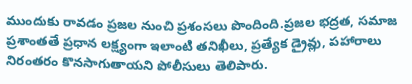ముందుకు రావడం ప్రజల నుంచి ప్రశంసలు పొందింది.ప్రజల భద్రత, సమాజ ప్రశాంతతే ప్రధాన లక్ష్యంగా ఇలాంటి తనిఖీలు, ప్రత్యేక డ్రైవ్లు, పహారాలు నిరంతరం కొనసాగుతాయని పోలీసులు తెలిపారు.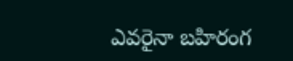ఎవరైనా బహిరంగ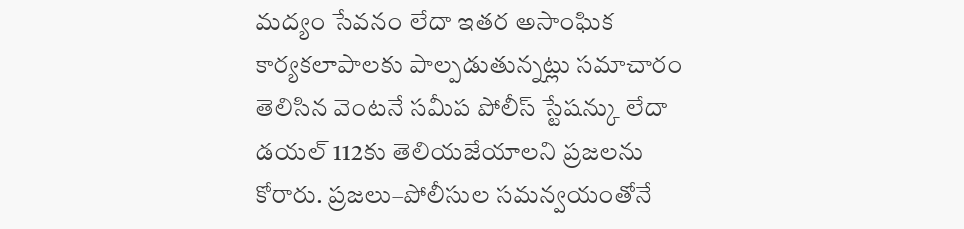మద్యం సేవనం లేదా ఇతర అసాంఘిక కార్యకలాపాలకు పాల్పడుతున్నట్లు సమాచారం తెలిసిన వెంటనే సమీప పోలీస్ స్టేషన్కు లేదా డయల్ 112కు తెలియజేయాలని ప్రజలను కోరారు. ప్రజలు–పోలీసుల సమన్వయంతోనే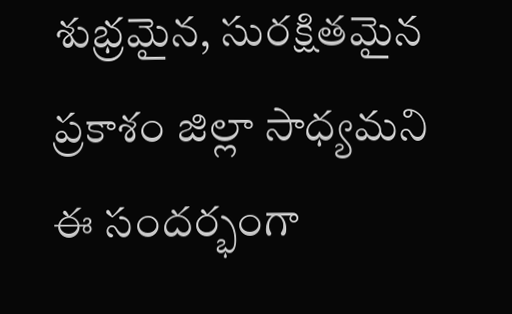శుభ్రమైన, సురక్షితమైన ప్రకాశం జిల్లా సాధ్యమని ఈ సందర్భంగా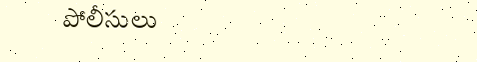పోలీసులు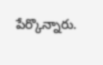పేర్కొన్నారు.